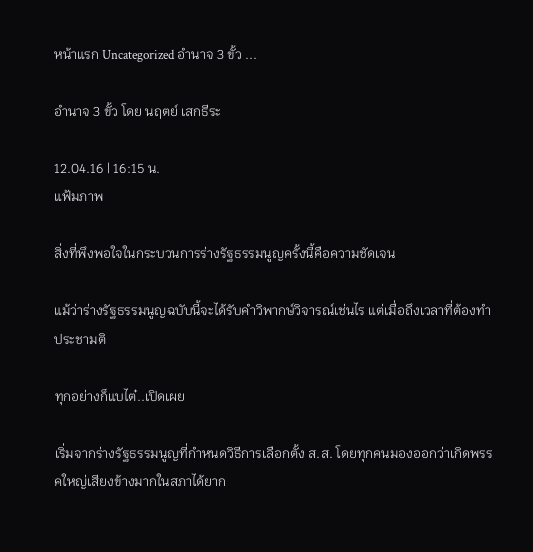หน้าแรก Uncategorized อำนาจ 3 ขั้ว ...

อำนาจ 3 ขั้ว โดย นฤตย์ เสกธีระ

12.04.16 | 16:15 น.
แฟ้มภาพ

สิ่งที่พึงพอใจในกระบวนการร่างรัฐธรรมนูญครั้งนี้คือความชัดเจน

แม้ว่าร่างรัฐธรรมนูญฉบับนี้จะได้รับคำวิพากษ์วิจารณ์เช่นไร แต่เมื่อถึงเวลาที่ต้องทำประชามติ

ทุกอย่างก็แบไต๋..เปิดเผย

เริ่มจากร่างรัฐธรรมนูญที่กำหนดวิธีการเลือกตั้ง ส.ส. โดยทุกคนมองออกว่าเกิดพรรคใหญ่เสียงข้างมากในสภาได้ยาก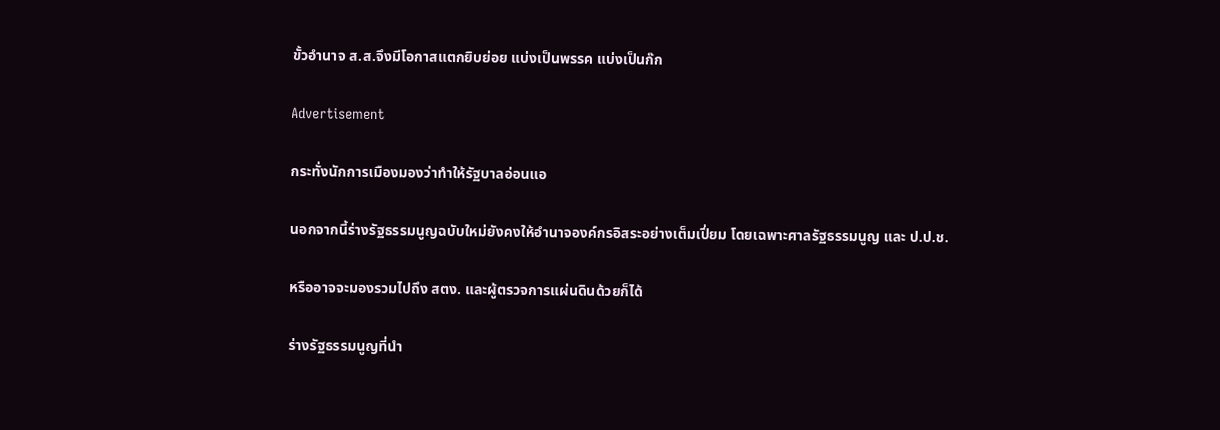ขั้วอำนาจ ส.ส.จึงมีโอกาสแตกยิบย่อย แบ่งเป็นพรรค แบ่งเป็นก๊ก

Advertisement

กระทั่งนักการเมืองมองว่าทำให้รัฐบาลอ่อนแอ

นอกจากนี้ร่างรัฐธรรมนูญฉบับใหม่ยังคงให้อำนาจองค์กรอิสระอย่างเต็มเปี่ยม โดยเฉพาะศาลรัฐธรรมนูญ และ ป.ป.ช.

หรืออาจจะมองรวมไปถึง สตง. และผู้ตรวจการแผ่นดินด้วยก็ได้

ร่างรัฐธรรมนูญที่นำ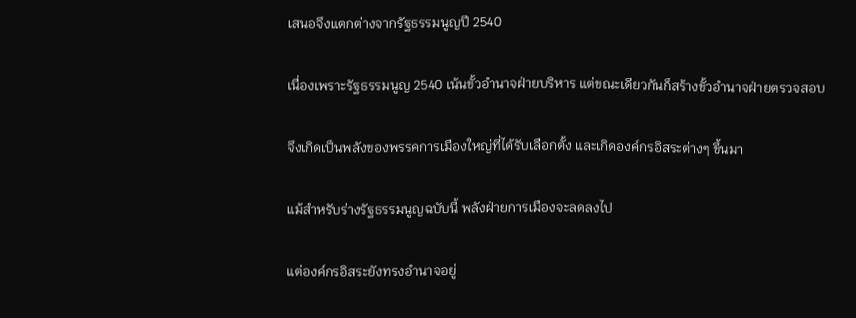เสนอจึงแตกต่างจากรัฐธรรมนูญปี 2540

เนื่องเพราะรัฐธรรมนูญ 2540 เน้นขั้วอำนาจฝ่ายบริหาร แต่ขณะเดียวกันก็สร้างขั้วอำนาจฝ่ายตรวจสอบ

จึงเกิดเป็นพลังของพรรคการเมืองใหญ่ที่ได้รับเลือกตั้ง และเกิดองค์กรอิสระต่างๆ ขึ้นมา

แม้สำหรับร่างรัฐธรรมนูญฉบับนี้ พลังฝ่ายการเมืองจะลดลงไป

แต่องค์กรอิสระยังทรงอำนาจอยู่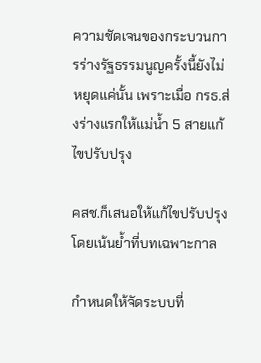ความชัดเจนของกระบวนการร่างรัฐธรรมนูญครั้งนี้ยังไม่หยุดแค่นั้น เพราะเมื่อ กรธ.ส่งร่างแรกให้แม่น้ำ 5 สายแก้ไขปรับปรุง

คสช.ก็เสนอให้แก้ไขปรับปรุง โดยเน้นย้ำที่บทเฉพาะกาล

กำหนดให้จัดระบบที่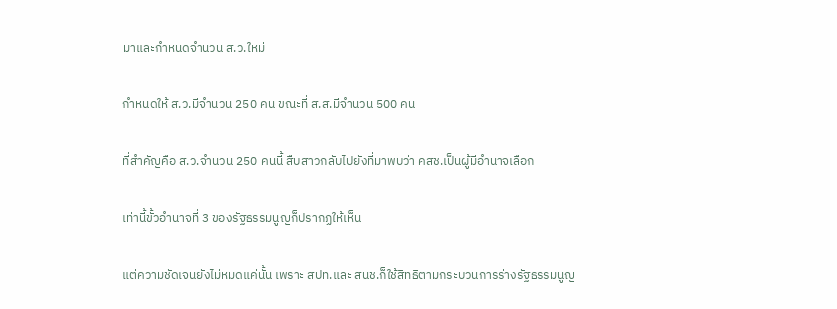มาและกำหนดจำนวน ส.ว.ใหม่

กำหนดให้ ส.ว.มีจำนวน 250 คน ขณะที่ ส.ส.มีจำนวน 500 คน

ที่สำคัญคือ ส.ว.จำนวน 250 คนนี้ สืบสาวกลับไปยังที่มาพบว่า คสช.เป็นผู้มีอำนาจเลือก

เท่านี้ขั้วอำนาจที่ 3 ของรัฐธรรมนูญก็ปรากฏให้เห็น

แต่ความชัดเจนยังไม่หมดแค่นั้น เพราะ สปท.และ สนช.ก็ใช้สิทธิตามกระบวนการร่างรัฐธรรมนูญ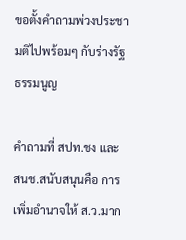ขอตั้งคำถามพ่วงประชามติไปพร้อมๆ กับร่างรัฐธรรมนูญ

คำถามที่ สปท.ชง และ สนช.สนับสนุนคือ การเพิ่มอำนาจให้ ส.ว.มาก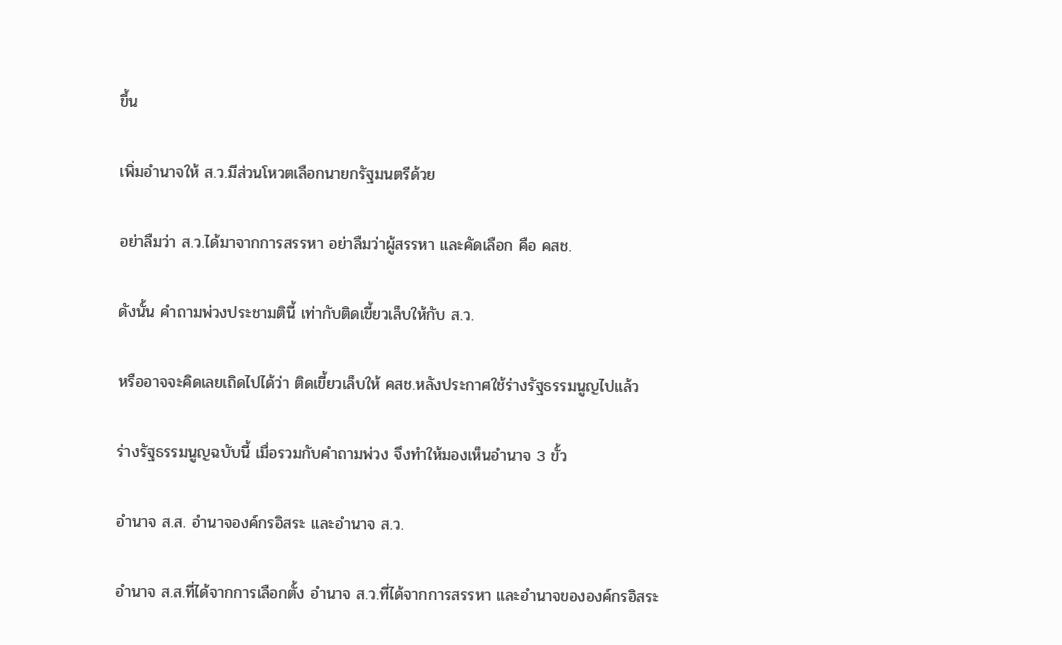ขึ้น

เพิ่มอำนาจให้ ส.ว.มีส่วนโหวตเลือกนายกรัฐมนตรีด้วย

อย่าลืมว่า ส.ว.ได้มาจากการสรรหา อย่าลืมว่าผู้สรรหา และคัดเลือก คือ คสช.

ดังนั้น คำถามพ่วงประชามตินี้ เท่ากับติดเขี้ยวเล็บให้กับ ส.ว.

หรืออาจจะคิดเลยเถิดไปได้ว่า ติดเขี้ยวเล็บให้ คสช.หลังประกาศใช้ร่างรัฐธรรมนูญไปแล้ว

ร่างรัฐธรรมนูญฉบับนี้ เมื่อรวมกับคำถามพ่วง จึงทำให้มองเห็นอำนาจ 3 ขั้ว

อำนาจ ส.ส. อำนาจองค์กรอิสระ และอำนาจ ส.ว.

อำนาจ ส.ส.ที่ได้จากการเลือกตั้ง อำนาจ ส.ว.ที่ได้จากการสรรหา และอำนาจขององค์กรอิสระ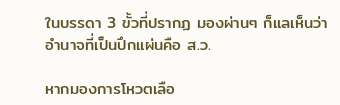ในบรรดา 3 ขั้วที่ปรากฏ มองผ่านๆ ก็แลเห็นว่า อำนาจที่เป็นปึกแผ่นคือ ส.ว.

หากมองการโหวตเลือ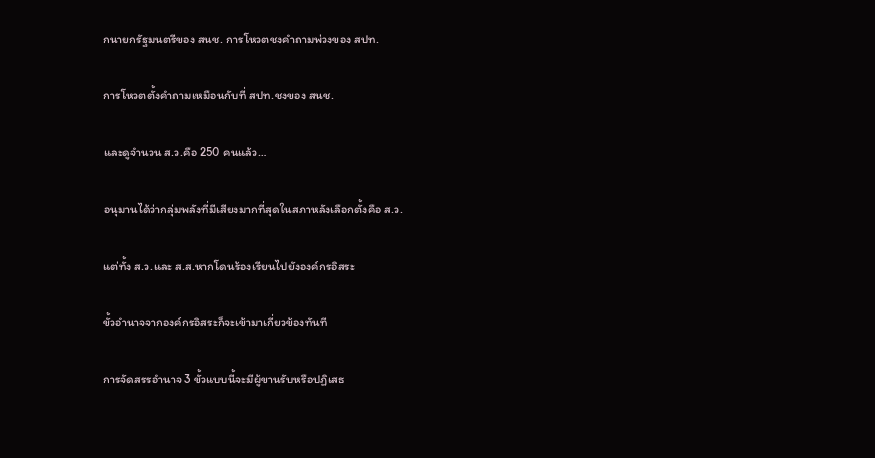กนายกรัฐมนตรีของ สนช. การโหวตชงคำถามพ่วงของ สปท.

การโหวตตั้งคำถามเหมือนกับที่ สปท.ชงของ สนช.

และดูจำนวน ส.ว.คือ 250 คนแล้ว…

อนุมานได้ว่ากลุ่มพลังที่มีเสียงมากที่สุดในสภาหลังเลือกตั้งคือ ส.ว.

แต่ทั้ง ส.ว.และ ส.ส.หากโดนร้องเรียนไปยังองค์กรอิสระ

ขั้วอำนาจจากองค์กรอิสระก็จะเข้ามาเกี่ยวข้องทันที

การจัดสรรอำนาจ 3 ขั้วแบบนี้จะมีผู้ขานรับหรือปฏิเสธ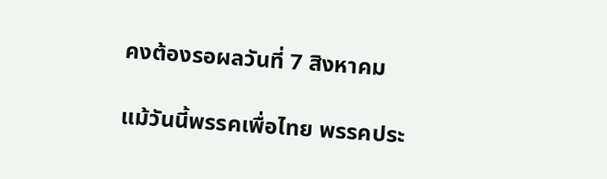คงต้องรอผลวันที่ 7 สิงหาคม

แม้วันนี้พรรคเพื่อไทย พรรคประ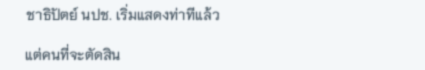ชาธิปัตย์ นปช. เริ่มแสดงท่าทีแล้ว

แต่คนที่จะตัดสิน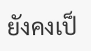ยังคงเป็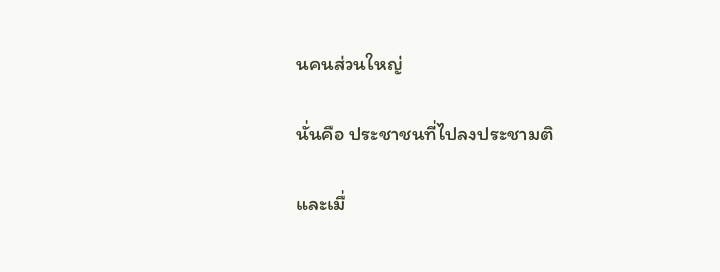นคนส่วนใหญ่

นั่นคือ ประชาชนที่ไปลงประชามติ

และเมื่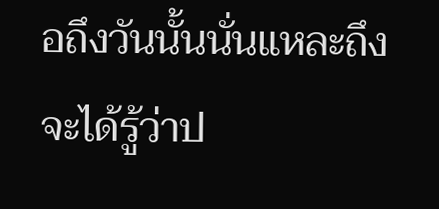อถึงวันนั้นนั่นแหละถึงจะได้รู้ว่าป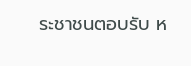ระชาชนตอบรับ ห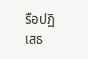รือปฏิเสธ